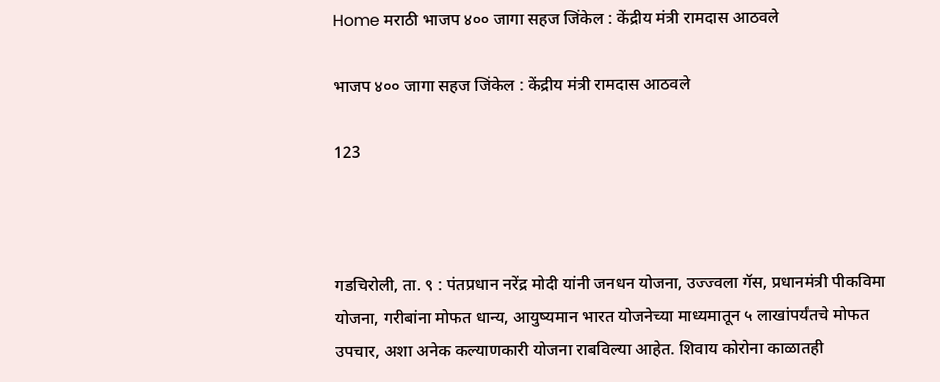Home मराठी भाजप ४०० जागा सहज जिंकेल : केंद्रीय मंत्री रामदास आठवले

भाजप ४०० जागा सहज जिंकेल : केंद्रीय मंत्री रामदास आठवले

123



गडचिरोली, ता. ९ : पंतप्रधान नरेंद्र मोदी यांनी जनधन योजना, उज्ज्वला गॅस, प्रधानमंत्री पीकविमा योजना, गरीबांना मोफत धान्य, आयुष्यमान भारत योजनेच्या माध्यमातून ५ लाखांपर्यंतचे मोफत उपचार, अशा अनेक कल्याणकारी योजना राबविल्या आहेत. शिवाय कोरोना काळातही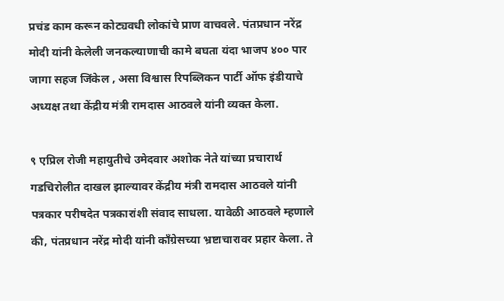प्रचंड काम करून कोट्यवधी लोकांचे प्राण वाचवले. पंतप्रधान नरेंद्र मोदी यांनी केलेली जनकल्याणाची कामे बघता यंदा भाजप ४०० पार जागा सहज जिंकेल , असा विश्वास रिपब्लिकन पार्टी ऑफ इंडीयाचे अध्यक्ष तथा केंद्रीय मंत्री रामदास आठवले यांनी व्यक्त केला.

९ एप्रिल रोजी महायुतीचे उमेदवार अशोक नेते यांच्या प्रचारार्थ गडचिरोलीत दाखल झाल्यावर केंद्रीय मंत्री रामदास आठवले यांनी पत्रकार परीषदेत पत्रकारांशी संवाद साधला. यावेळी आठवले म्हणाले की, पंतप्रधान नरेंद्र मोदी यांनी कॉंग्रेसच्या भ्रष्टाचारावर प्रहार केला. ते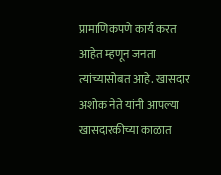प्रामाणिकपणे कार्य करत आहेत म्हणून जनता त्यांच्यासोबत आहे. खासदार अशोक नेते यांनी आपल्या खासदारकीच्या काळात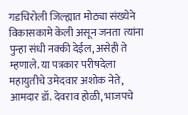गडचिरोली जिल्ह्यात मोठ्या संख्येने विकासकामे केली असून जनता त्यांना पुन्हा संधी नक्की देईल, असेही ते म्हणाले. या पत्रकार परीषदेला महायुतीचे उमेदवार अशोक नेते, आमदार डॉ. देवराव होळी, भाजपचे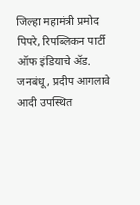जिल्हा महामंत्री प्रमोद पिपरे, रिपब्लिकन पार्टी ऑफ इंडियाचे ॲड. जनबंधू, प्रदीप आगलावे आदी उपस्थित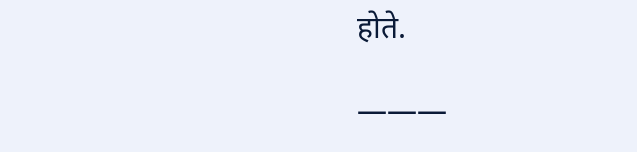होते.

———